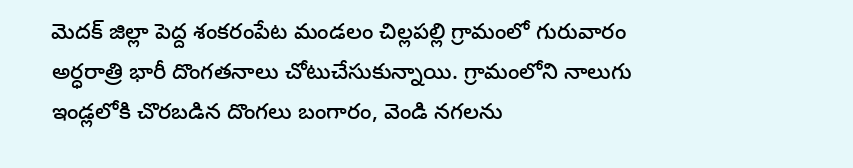మెదక్ జిల్లా పెద్ద శంకరంపేట మండలం చిల్లపల్లి గ్రామంలో గురువారం అర్ధరాత్రి భారీ దొంగతనాలు చోటుచేసుకున్నాయి. గ్రామంలోని నాలుగు ఇండ్లలోకి చొరబడిన దొంగలు బంగారం, వెండి నగలను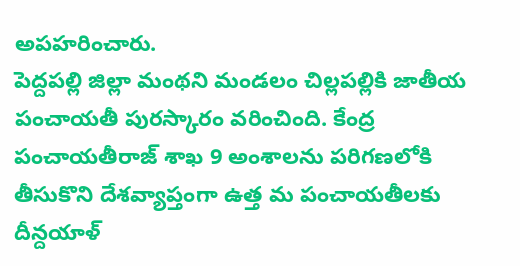అపహరించారు.
పెద్దపల్లి జిల్లా మంథని మండలం చిల్లపల్లికి జాతీయ పంచాయతీ పురస్కారం వరించింది. కేంద్ర పంచాయతీరాజ్ శాఖ 9 అంశాలను పరిగణలోకి తీసుకొని దేశవ్యాప్తంగా ఉత్త మ పంచాయతీలకు దీన్దయాళ్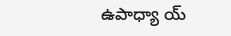ఉపాధ్యా య్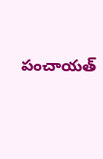పంచాయత్